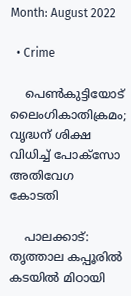Month: August 2022

  • Crime

    പെണ്‍കുട്ടിയോട് ലൈംഗികാതിക്രമം; വൃദ്ധന് ശിക്ഷ വിധിച്ച് പോക്സോ അതിവേഗ കോടതി

    പാലക്കാട്: തൃത്താല കപ്പൂരിൽ കടയിൽ മിഠായി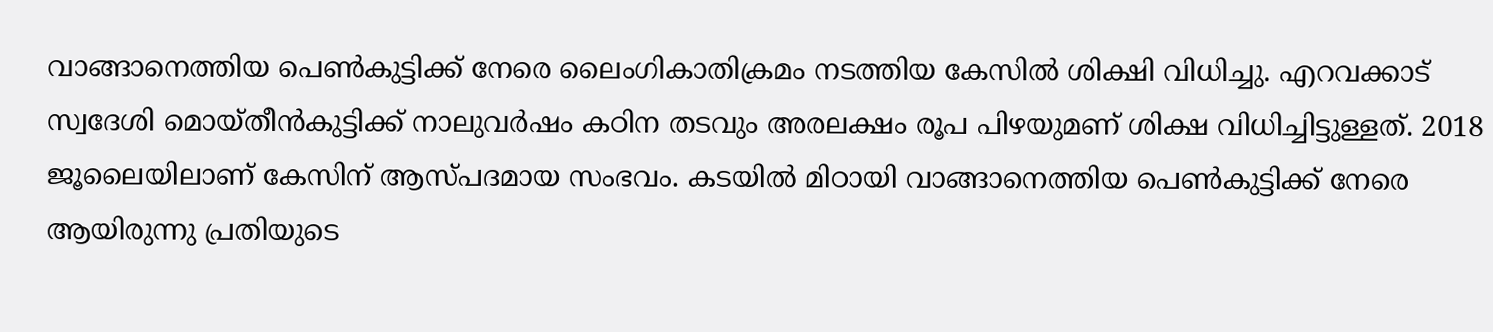വാങ്ങാനെത്തിയ പെണ്‍കുട്ടിക്ക് നേരെ ലൈംഗികാതിക്രമം നടത്തിയ കേസിൽ ശിക്ഷി വിധിച്ചു. എറവക്കാട് സ്വദേശി മൊയ്തീൻകുട്ടിക്ക് നാലുവർഷം കഠിന തടവും അരലക്ഷം രൂപ പിഴയുമണ് ശിക്ഷ വിധിച്ചിട്ടുള്ളത്. 2018 ജൂലൈയിലാണ് കേസിന് ആസ്പദമായ സംഭവം. കടയിൽ മിഠായി വാങ്ങാനെത്തിയ പെണ്‍കുട്ടിക്ക് നേരെ ആയിരുന്നു പ്രതിയുടെ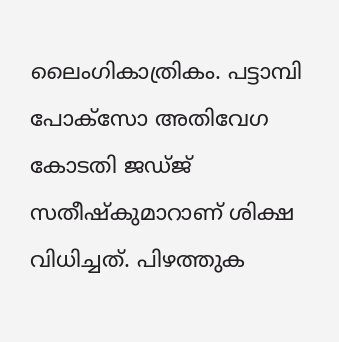ലൈംഗികാത്രികം. പട്ടാമ്പി പോക്സോ അതിവേഗ കോടതി ജഡ്ജ് സതീഷ്‌കുമാറാണ് ശിക്ഷ വിധിച്ചത്. പിഴത്തുക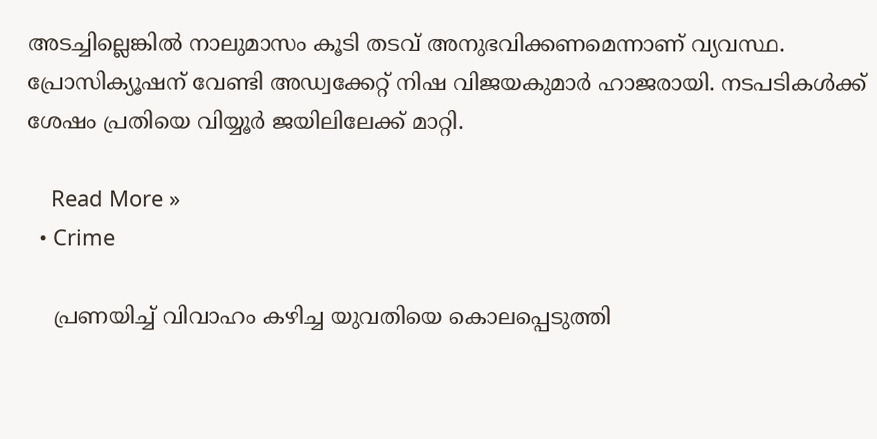അടച്ചില്ലെങ്കിൽ നാലുമാസം കൂടി തടവ് അനുഭവിക്കണമെന്നാണ് വ്യവസ്ഥ. പ്രോസിക്യൂഷന് വേണ്ടി അഡ്വക്കേറ്റ് നിഷ വിജയകുമാർ ഹാജരായി. നടപടികൾക്ക് ശേഷം പ്രതിയെ വിയ്യൂർ ജയിലിലേക്ക് മാറ്റി.

    Read More »
  • Crime

    പ്രണയിച്ച് വിവാഹം കഴിച്ച യുവതിയെ കൊലപ്പെടുത്തി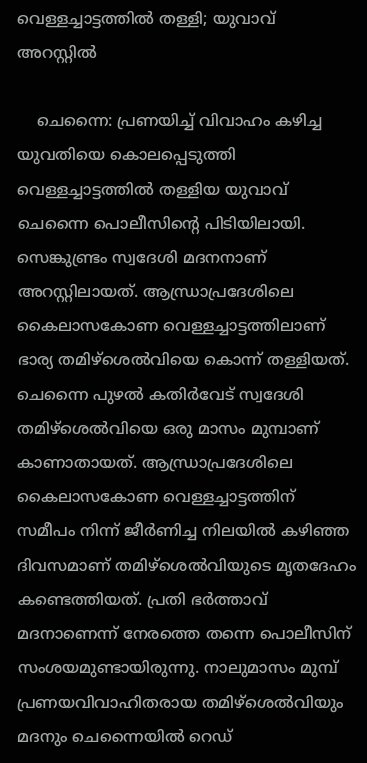വെള്ളച്ചാട്ടത്തിൽ തള്ളി; യുവാവ് അറസ്റ്റില്‍

    ചെന്നൈ: പ്രണയിച്ച് വിവാഹം കഴിച്ച യുവതിയെ കൊലപ്പെടുത്തി വെള്ളച്ചാട്ടത്തിൽ തള്ളിയ യുവാവ് ചെന്നൈ പൊലീസിന്‍റെ പിടിയിലായി. സെങ്കുണ്ട്രം സ്വദേശി മദനനാണ് അറസ്റ്റിലായത്. ആന്ധ്രാപ്രദേശിലെ കൈലാസകോണ വെള്ളച്ചാട്ടത്തിലാണ് ഭാര്യ തമിഴ്ശെൽവിയെ കൊന്ന് തള്ളിയത്. ചെന്നൈ പുഴൽ കതിർവേട് സ്വദേശി തമിഴ്ശെൽവിയെ ഒരു മാസം മുമ്പാണ് കാണാതായത്. ആന്ധ്രാപ്രദേശിലെ കൈലാസകോണ വെള്ളച്ചാട്ടത്തിന് സമീപം നിന്ന് ജീർണിച്ച നിലയിൽ കഴിഞ്ഞ ദിവസമാണ് തമിഴ്ശെൽവിയുടെ മൃതദേഹം കണ്ടെത്തിയത്. പ്രതി ഭർത്താവ് മദനാണെന്ന് നേരത്തെ തന്നെ പൊലീസിന് സംശയമുണ്ടായിരുന്നു. നാലുമാസം മുമ്പ് പ്രണയവിവാഹിതരായ തമിഴ്ശെൽവിയും മദനും ചെന്നൈയിൽ റെഡ്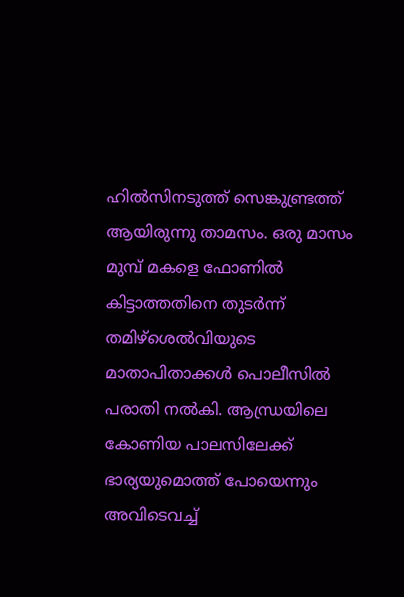ഹിൽസിനടുത്ത് സെങ്കുണ്ട്രത്ത് ആയിരുന്നു താമസം. ഒരു മാസം മുമ്പ് മകളെ ഫോണിൽ കിട്ടാത്തതിനെ തുടർന്ന് തമിഴ്ശെൽവിയുടെ മാതാപിതാക്കൾ പൊലീസിൽ പരാതി നൽകി. ആന്ധ്രയിലെ കോണിയ പാലസിലേക്ക് ഭാര്യയുമൊത്ത് പോയെന്നും അവിടെവച്ച്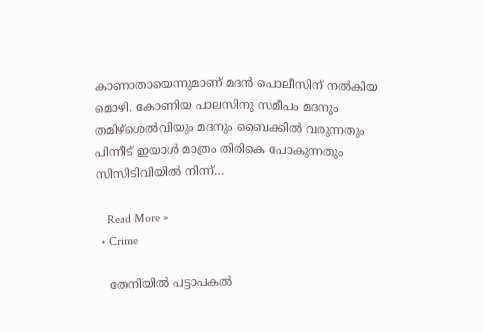കാണാതായെന്നുമാണ് മദൻ പൊലീസിന് നൽകിയ മൊഴി. കോണിയ പാലസിനു സമീപം മദനും തമിഴ്ശെൽവിയും മദനും ബൈക്കിൽ വരുന്നതും പിന്നീട് ഇയാൾ മാത്രം തിരികെ പോകുന്നതും സിസിടിവിയിൽ നിന്ന്…

    Read More »
  • Crime

    തേനിയില്‍ പട്ടാപകല്‍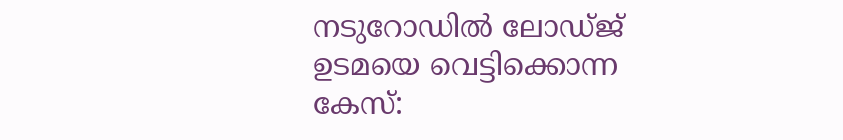നടുറോഡില്‍ ലോഡ്ജ് ഉടമയെ വെട്ടിക്കൊന്ന കേസ്: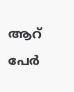ആറ് പേര്‍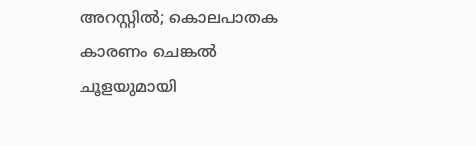അറസ്റ്റില്‍; കൊലപാതക കാരണം ചെങ്കല്‍ ചൂളയുമായി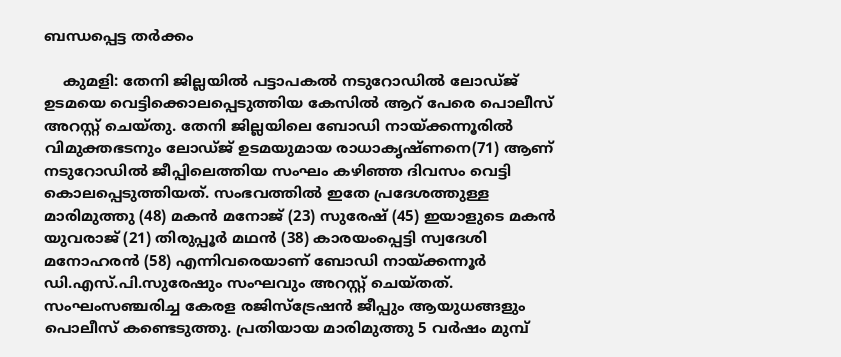ബന്ധപ്പെട്ട തര്‍ക്കം

    കുമളി: തേനി ജില്ലയില്‍ പട്ടാപകല്‍ നടുറോഡില്‍ ലോഡ്ജ് ഉടമയെ വെട്ടിക്കൊലപ്പെടുത്തിയ കേസില്‍ ആറ് പേരെ പൊലീസ് അറസ്റ്റ് ചെയ്തു. തേനി ജില്ലയിലെ ബോഡി നായ്ക്കന്നൂരില്‍ വിമുക്തഭടനും ലോഡ്ജ് ഉടമയുമായ രാധാകൃഷ്ണനെ(71) ആണ് നടുറോഡില്‍ ജീപ്പിലെത്തിയ സംഘം കഴിഞ്ഞ ദിവസം വെട്ടി കൊലപ്പെടുത്തിയത്. സംഭവത്തില്‍ ഇതേ പ്രദേശത്തുള്ള മാരിമുത്തു (48) മകന്‍ മനോജ് (23) സുരേഷ് (45) ഇയാളുടെ മകന്‍ യുവരാജ് (21) തിരുപ്പൂര്‍ മഥന്‍ (38) കാരയംപ്പെട്ടി സ്വദേശി മനോഹരന്‍ (58) എന്നിവരെയാണ് ബോഡി നായ്ക്കന്നൂര്‍ ഡി.എസ്.പി.സുരേഷും സംഘവും അറസ്റ്റ് ചെയ്തത്. സംഘംസഞ്ചരിച്ച കേരള രജിസ്‌ട്രേഷന്‍ ജീപ്പും ആയുധങ്ങളും പൊലീസ് കണ്ടെടുത്തു. പ്രതിയായ മാരിമുത്തു 5 വര്‍ഷം മുമ്പ്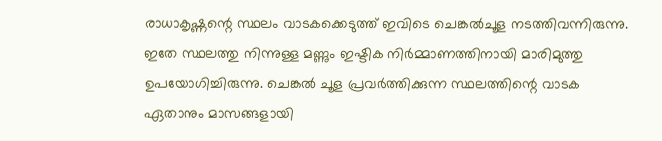രാധാകൃഷ്ണന്റെ സ്ഥലം വാടകക്കെടുത്ത് ഇവിടെ ചെങ്കല്‍ചൂള നടത്തിവന്നിരുന്നു. ഇതേ സ്ഥലത്തു നിന്നുള്ള മണ്ണും ഇഷ്ടിക നിര്‍മ്മാണത്തിനായി മാരിമുത്തു ഉപയോഗിച്ചിരുന്നു. ചെങ്കല്‍ ചൂള പ്രവര്‍ത്തിക്കുന്ന സ്ഥലത്തിന്റെ വാടക ഏതാനും മാസങ്ങളായി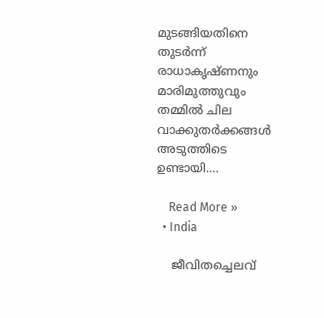മുടങ്ങിയതിനെ തുടര്‍ന്ന് രാധാകൃഷ്ണനും മാരിമുത്തുവും തമ്മില്‍ ചില വാക്കുതര്‍ക്കങ്ങള്‍ അടുത്തിടെ ഉണ്ടായി.…

    Read More »
  • India

    ജീവിതച്ചെലവ്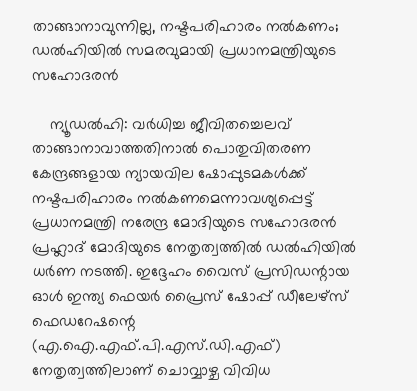താങ്ങാനാവുന്നില്ല, നഷ്ടപരിഹാരം നല്‍കണം; ഡല്‍ഹിയില്‍ സമരവുമായി പ്രധാനമന്ത്രിയുടെ സഹോദരന്‍

    ന്യൂഡല്‍ഹി: വര്‍ധിച്ച ജീവിതച്ചെലവ് താങ്ങാനാവാത്തതിനാല്‍ പൊതുവിതരണ കേന്ദ്രങ്ങളായ ന്യായവില ഷോപ്പുടമകള്‍ക്ക് നഷ്ടപരിഹാരം നല്‍കണമെന്നാവശ്യപ്പെട്ട് പ്രധാനമന്ത്രി നരേന്ദ്ര മോദിയുടെ സഹോദരന്‍ പ്രഹ്ലാദ് മോദിയുടെ നേതൃത്വത്തില്‍ ഡല്‍ഹിയില്‍ ധര്‍ണ നടത്തി. ഇദ്ദേഹം വൈസ് പ്രസിഡന്റായ ഓള്‍ ഇന്ത്യ ഫെയര്‍ പ്രൈസ് ഷോപ്പ് ഡീലേഴ്സ് ഫെഡറേഷന്റെ (എ.ഐ.എഫ്.പി.എസ്.ഡി.എഫ്) നേതൃത്വത്തിലാണ് ചൊവ്വാഴ്ച വിവിധ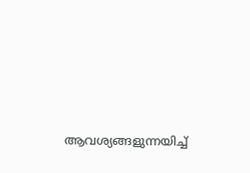ആവശ്യങ്ങളുന്നയിച്ച്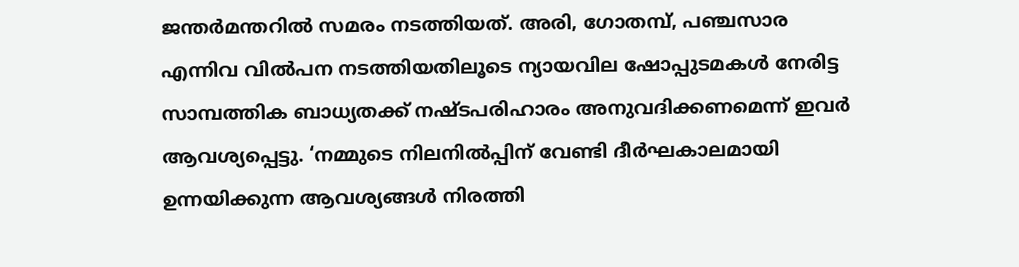ജന്തര്‍മന്തറില്‍ സമരം നടത്തിയത്. അരി, ഗോതമ്പ്, പഞ്ചസാര എന്നിവ വില്‍പന നടത്തിയതിലൂടെ ന്യായവില ഷോപ്പുടമകള്‍ നേരിട്ട സാമ്പത്തിക ബാധ്യതക്ക് നഷ്ടപരിഹാരം അനുവദിക്കണമെന്ന് ഇവര്‍ ആവശ്യപ്പെട്ടു. ‘നമ്മുടെ നിലനില്‍പ്പിന് വേണ്ടി ദീര്‍ഘകാലമായി ഉന്നയിക്കുന്ന ആവശ്യങ്ങള്‍ നിരത്തി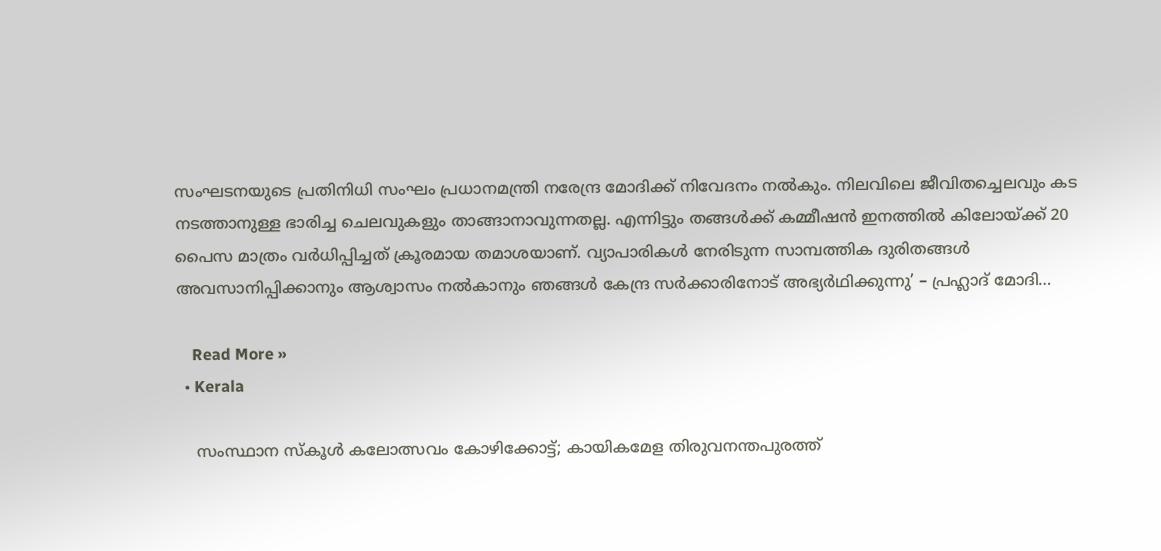സംഘടനയുടെ പ്രതിനിധി സംഘം പ്രധാനമന്ത്രി നരേന്ദ്ര മോദിക്ക് നിവേദനം നല്‍കും. നിലവിലെ ജീവിതച്ചെലവും കട നടത്താനുള്ള ഭാരിച്ച ചെലവുകളും താങ്ങാനാവുന്നതല്ല. എന്നിട്ടും തങ്ങള്‍ക്ക് കമ്മീഷന്‍ ഇനത്തില്‍ കിലോയ്ക്ക് 20 പൈസ മാത്രം വര്‍ധിപ്പിച്ചത് ക്രൂരമായ തമാശയാണ്. വ്യാപാരികള്‍ നേരിടുന്ന സാമ്പത്തിക ദുരിതങ്ങള്‍ അവസാനിപ്പിക്കാനും ആശ്വാസം നല്‍കാനും ഞങ്ങള്‍ കേന്ദ്ര സര്‍ക്കാരിനോട് അഭ്യര്‍ഥിക്കുന്നു’ – പ്രഹ്ലാദ് മോദി…

    Read More »
  • Kerala

    സംസ്ഥാന സ്‌കൂള്‍ കലോത്സവം കോഴിക്കോട്ട്; കായികമേള തിരുവനന്തപുരത്ത്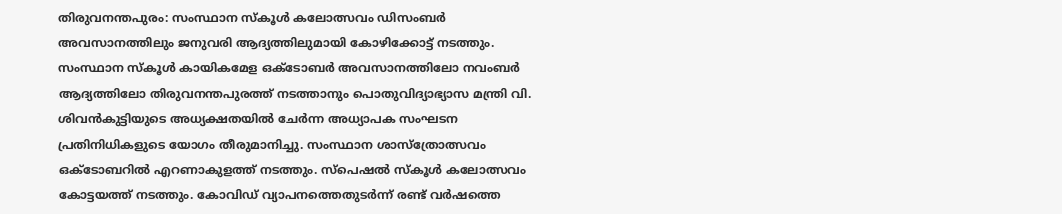തിരുവനന്തപുരം: സംസ്ഥാന സ്‌കൂള്‍ കലോത്സവം ഡിസംബര്‍ അവസാനത്തിലും ജനുവരി ആദ്യത്തിലുമായി കോഴിക്കോട്ട് നടത്തും. സംസ്ഥാന സ്‌കൂള്‍ കായികമേള ഒക്ടോബര്‍ അവസാനത്തിലോ നവംബര്‍ ആദ്യത്തിലോ തിരുവനന്തപുരത്ത് നടത്താനും പൊതുവിദ്യാഭ്യാസ മന്ത്രി വി. ശിവന്‍കുട്ടിയുടെ അധ്യക്ഷതയില്‍ ചേര്‍ന്ന അധ്യാപക സംഘടന പ്രതിനിധികളുടെ യോഗം തീരുമാനിച്ചു. സംസ്ഥാന ശാസ്‌ത്രോത്സവം ഒക്ടോബറില്‍ എറണാകുളത്ത് നടത്തും. സ്‌പെഷല്‍ സ്‌കൂള്‍ കലോത്സവം കോട്ടയത്ത് നടത്തും. കോവിഡ് വ്യാപനത്തെതുടര്‍ന്ന് രണ്ട് വര്‍ഷത്തെ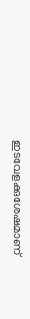ഇടവേളക്കുശേഷമാണ്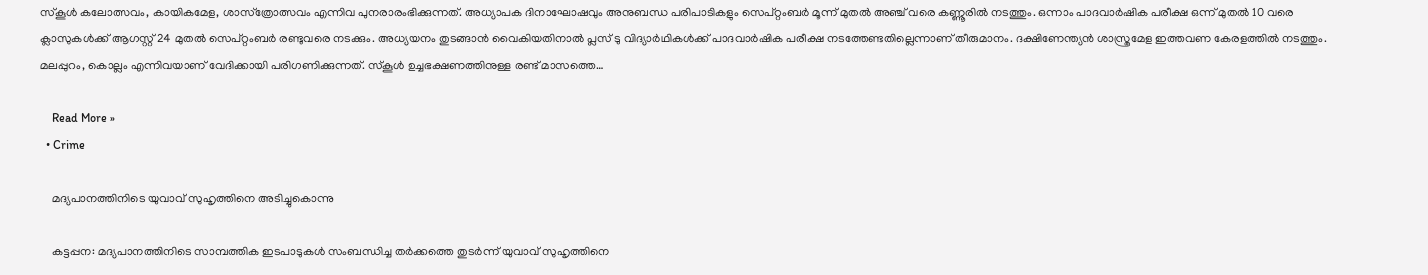സ്‌കൂള്‍ കലോത്സവം, കായികമേള, ശാസ്‌ത്രോത്സവം എന്നിവ പുനരാരംഭിക്കുന്നത്. അധ്യാപക ദിനാഘോഷവും അനുബന്ധ പരിപാടികളും സെപ്റ്റംബര്‍ മൂന്ന് മുതല്‍ അഞ്ച് വരെ കണ്ണൂരില്‍ നടത്തും. ഒന്നാം പാദവാര്‍ഷിക പരീക്ഷ ഒന്ന് മുതല്‍ 10 വരെ ക്ലാസുകള്‍ക്ക് ആഗസ്റ്റ് 24 മുതല്‍ സെപ്റ്റംബര്‍ രണ്ടുവരെ നടക്കും. അധ്യയനം തുടങ്ങാന്‍ വൈകിയതിനാല്‍ പ്ലസ് ടു വിദ്യാര്‍ഥികള്‍ക്ക് പാദവാര്‍ഷിക പരീക്ഷ നടത്തേണ്ടതില്ലെന്നാണ് തീരുമാനം. ദക്ഷിണേന്ത്യന്‍ ശാസ്ത്രമേള ഇത്തവണ കേരളത്തില്‍ നടത്തും. മലപ്പുറം, കൊല്ലം എന്നിവയാണ് വേദിക്കായി പരിഗണിക്കുന്നത്. സ്‌കൂള്‍ ഉച്ചഭക്ഷണത്തിനുള്ള രണ്ട് മാസത്തെ…

    Read More »
  • Crime

    മദ്യപാനത്തിനിടെ യുവാവ് സുഹൃത്തിനെ അടിച്ചുകൊന്നു

    കട്ടപ്പന: മദ്യപാനത്തിനിടെ സാമ്പത്തിക ഇടപാടുകൾ സംബന്ധിച്ച തർക്കത്തെ തുടർന്ന് യുവാവ് സുഹൃത്തിനെ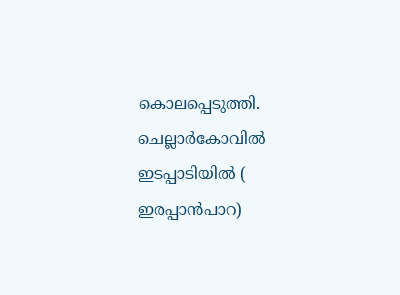കൊലപ്പെടുത്തി. ചെല്ലാർകോവിൽ ഇടപ്പാടിയിൽ ( ഇരപ്പാൻപാറ)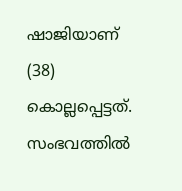ഷാജിയാണ് (38) കൊല്ലപ്പെട്ടത്. സംഭവത്തിൽ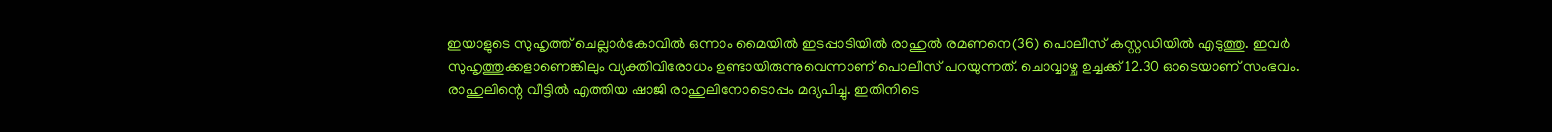ഇയാളുടെ സുഹൃത്ത് ചെല്ലാർകോവിൽ ഒന്നാം മൈയിൽ ഇടപ്പാടിയിൽ രാഹുൽ രമണനെ(36) പൊലീസ് കസ്റ്റഡിയിൽ എടുത്തു. ഇവർ സുഹൃത്തുക്കളാണെങ്കിലും വ്യക്തിവിരോധം ഉണ്ടായിരുന്നുവെന്നാണ് പൊലീസ് പറയുന്നത്. ചൊവ്വാഴ്ച ഉച്ചക്ക് 12.30 ഓടെയാണ് സംഭവം. രാഹുലിന്റെ വീട്ടിൽ എത്തിയ ഷാജി രാഹുലിനോടൊപ്പം മദ്യപിച്ചു. ഇതിനിടെ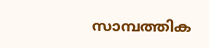സാമ്പത്തിക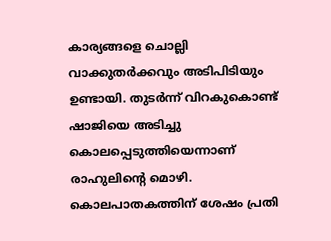കാര്യങ്ങളെ ചൊല്ലി വാക്കുതർക്കവും അടിപിടിയും ഉണ്ടായി. തുടർന്ന് വിറകുകൊണ്ട് ഷാജിയെ അടിച്ചു കൊലപ്പെടുത്തിയെന്നാണ് രാഹുലിന്‍റെ മൊഴി. കൊലപാതകത്തിന് ശേഷം പ്രതി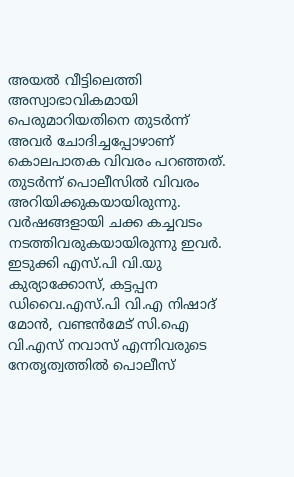അയൽ വീട്ടിലെത്തി അസ്വാഭാവികമായി പെരുമാറിയതിനെ തുടർന്ന് അവർ ചോദിച്ചപ്പോഴാണ് കൊലപാതക വിവരം പറഞ്ഞത്. തുടർന്ന് പൊലീസിൽ വിവരം അറിയിക്കുകയായിരുന്നു. വർഷങ്ങളായി ചക്ക കച്ചവടം നടത്തിവരുകയായിരുന്നു ഇവർ. ഇടുക്കി എസ്.പി വി.യു കുര്യാക്കോസ്, കട്ടപ്പന ഡിവൈ.എസ്.പി വി.എ നിഷാദ് മോൻ, വണ്ടൻമേട് സി.ഐ വി.എസ് നവാസ് എന്നിവരുടെ നേതൃത്വത്തിൽ പൊലീസ്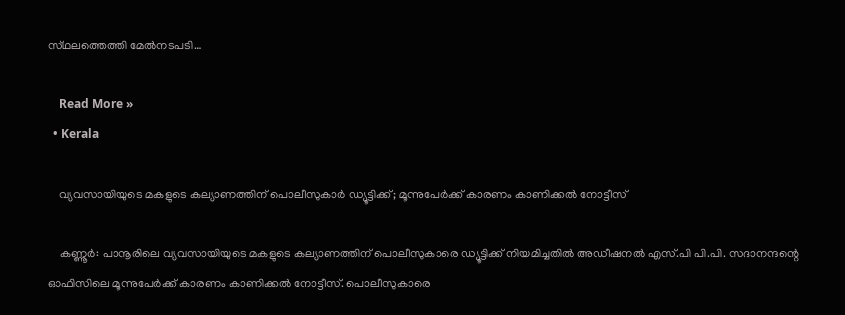സ്‌ഥലത്തെത്തി മേൽനടപടി…

    Read More »
  • Kerala

    വ്യവസായിയുടെ മകളുടെ കല്യാണത്തിന് പൊലീസുകാർ ഡ്യൂട്ടിക്ക്; മൂന്നുപേർക്ക് കാരണം കാണിക്കൽ നോട്ടീസ്

    കണ്ണൂർ: പാനൂരിലെ വ്യവസായിയുടെ മകളുടെ കല്യാണത്തിന് പൊലീസുകാരെ ഡ്യൂട്ടിക്ക് നിയമിച്ചതിൽ അഡീഷനല്‍ എസ്.പി പി.പി. സദാനന്ദന്റെ ഓഫിസിലെ മൂന്നുപേര്‍ക്ക് കാരണം കാണിക്കല്‍ നോട്ടീസ്. പൊലീസുകാരെ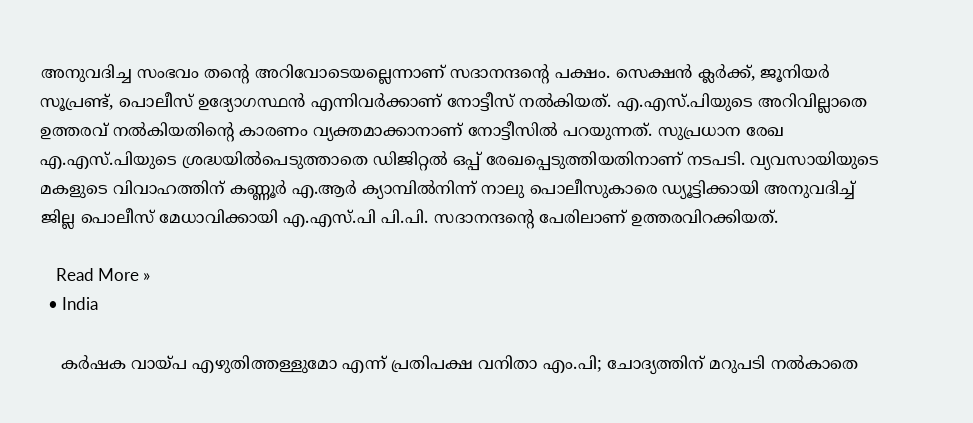അനുവദിച്ച സംഭവം തന്റെ അറിവോടെയല്ലെന്നാണ് സദാനന്ദന്റെ പക്ഷം. സെക്ഷന്‍ ക്ലര്‍ക്ക്, ജൂനിയര്‍ സൂപ്രണ്ട്, പൊലീസ് ഉദ്യോഗസ്ഥൻ എന്നിവര്‍ക്കാണ് നോട്ടീസ് നല്‍കിയത്. എ.എസ്.പിയുടെ അറിവില്ലാതെ ഉത്തരവ് നല്‍കിയതിന്റെ കാരണം വ്യക്തമാക്കാനാണ് നോട്ടീസില്‍ പറയുന്നത്. സുപ്രധാന രേഖ എ.എസ്.പിയുടെ ശ്രദ്ധയില്‍പെടുത്താതെ ഡിജിറ്റൽ ഒപ്പ് രേഖപ്പെടുത്തിയതിനാണ് നടപടി. വ്യവസായിയുടെ മകളുടെ വിവാഹത്തിന് കണ്ണൂർ എ.ആർ ക്യാമ്പിൽനിന്ന് നാലു പൊലീസുകാരെ ഡ്യൂട്ടിക്കായി അനുവദിച്ച് ജില്ല പൊലീസ് മേധാവിക്കായി എ.എസ്.പി പി.പി. സദാനന്ദന്റെ പേരിലാണ് ഉത്തരവിറക്കിയത്.

    Read More »
  • India

    കര്‍ഷക വായ്പ എഴുതിത്തള്ളുമോ എന്ന് പ്രതിപക്ഷ വനിതാ എം.പി; ചോദ്യത്തിന് മറുപടി നല്‍കാതെ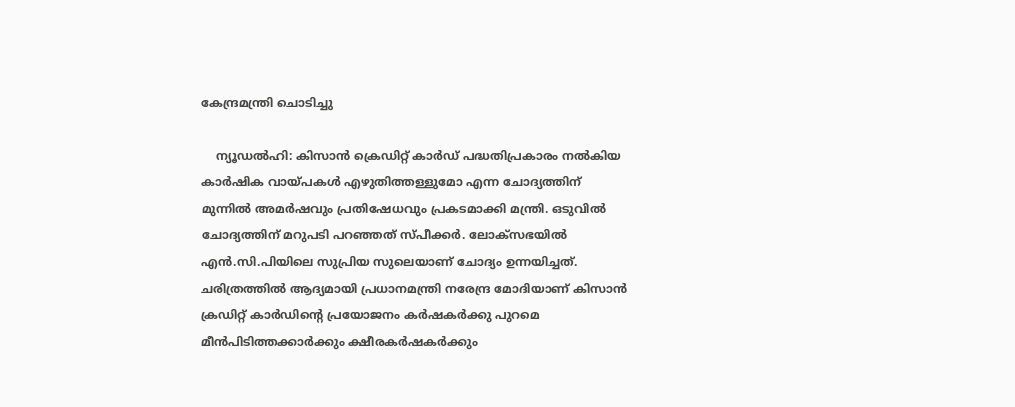കേന്ദ്രമന്ത്രി ചൊടിച്ചു

    ന്യൂഡല്‍ഹി: കിസാന്‍ ക്രെഡിറ്റ് കാര്‍ഡ് പദ്ധതിപ്രകാരം നല്‍കിയ കാര്‍ഷിക വായ്പകള്‍ എഴുതിത്തള്ളുമോ എന്ന ചോദ്യത്തിന് മുന്നില്‍ അമര്‍ഷവും പ്രതിഷേധവും പ്രകടമാക്കി മന്ത്രി. ഒടുവില്‍ ചോദ്യത്തിന് മറുപടി പറഞ്ഞത് സ്പീക്കര്‍. ലോക്‌സഭയില്‍ എന്‍.സി.പിയിലെ സുപ്രിയ സുലെയാണ് ചോദ്യം ഉന്നയിച്ചത്. ചരിത്രത്തില്‍ ആദ്യമായി പ്രധാനമന്ത്രി നരേന്ദ്ര മോദിയാണ് കിസാന്‍ ക്രഡിറ്റ് കാര്‍ഡിന്റെ പ്രയോജനം കര്‍ഷകര്‍ക്കു പുറമെ മീന്‍പിടിത്തക്കാര്‍ക്കും ക്ഷീരകര്‍ഷകര്‍ക്കും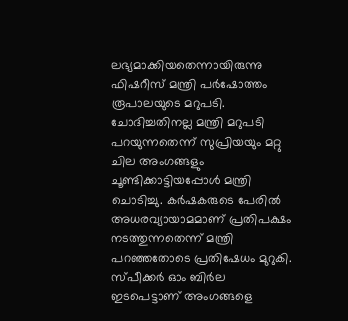ലഭ്യമാക്കിയതെന്നായിരുന്നു ഫിഷറീസ് മന്ത്രി പര്‍ഷോത്തം രൂപാലയുടെ മറുപടി. ചോദിച്ചതിനല്ല മന്ത്രി മറുപടി പറയുന്നതെന്ന് സുപ്രിയയും മറ്റു ചില അംഗങ്ങളും ചൂണ്ടിക്കാട്ടിയപ്പോള്‍ മന്ത്രി ചൊടിച്ചു. കര്‍ഷകരുടെ പേരില്‍ അധരവ്യായാമമാണ് പ്രതിപക്ഷം നടത്തുന്നതെന്ന് മന്ത്രി പറഞ്ഞതോടെ പ്രതിഷേധം മുറുകി. സ്പീക്കര്‍ ഓം ബിര്‍ല ഇടപെട്ടാണ് അംഗങ്ങളെ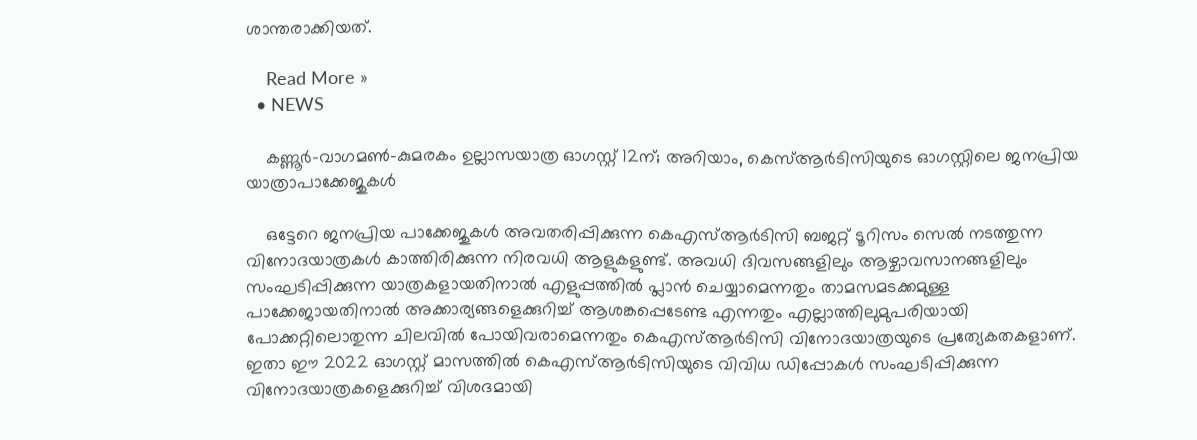ശാന്തരാക്കിയത്.

    Read More »
  • NEWS

    കണ്ണൂർ-വാഗമൺ-കുമരകം ഉല്ലാസയാത്ര ഓഗസ്റ്റ് 12ന്; അറിയാം, കെസ്ആര്‍ടിസിയുടെ ഓഗസ്റ്റിലെ ജനപ്രിയ യാത്രാപാക്കേജുകൾ

    ഒട്ടേറെ ജനപ്രിയ പാക്കേജുകള്‍ അവതരിപ്പിക്കുന്ന കെഎസ്ആര്‍ടിസി ബജറ്റ് ടൂറിസം സെല്‍ നടത്തുന്ന വിനോദയാത്രകള്‍ കാത്തിരിക്കുന്ന നിരവധി ആളുകളുണ്ട്. അവധി ദിവസങ്ങളിലും ആഴ്ചാവസാനങ്ങളിലും സംഘടിപ്പിക്കുന്ന യാത്രകളായതിനാല്‍ എളുപ്പത്തില്‍ പ്ലാന്‍ ചെയ്യാമെന്നതും താമസമടക്കമുള്ള പാക്കേജായതിനാല്‍ അക്കാര്യങ്ങളെക്കുറിച്ച് ആശങ്കപ്പെടേണ്ട എന്നതും എല്ലാത്തിലുമുപരിയായി പോക്കറ്റിലൊതുന്ന ചിലവില്‍ പോയിവരാമെന്നതും കെഎസ്ആര്‍ടിസി വിനോദയാത്രയുടെ പ്രത്യേകതകളാണ്. ഇതാ ഈ 2022 ഓഗസ്റ്റ് മാസത്തില്‍ കെഎസ്ആര്‍ടിസിയുടെ വിവിധ ഡിപ്പോകള്‍ സംഘടിപ്പിക്കുന്ന വിനോദയാത്രകളെക്കുറിച്ച് വിശദമായി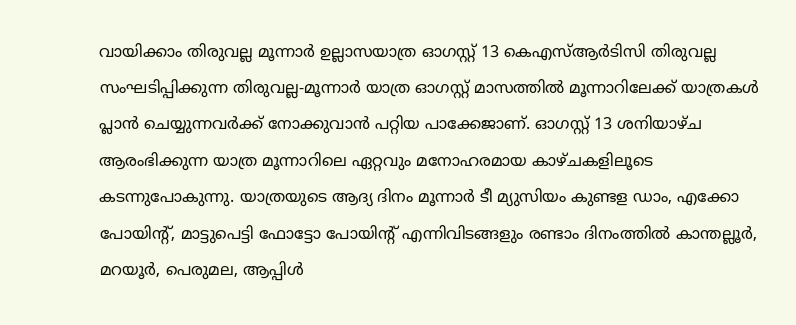വായിക്കാം തിരുവല്ല മൂന്നാർ ഉല്ലാസയാത്ര ഓഗസ്റ്റ് 13 കെഎസ്ആര്‍ടിസി തിരുവല്ല സംഘടിപ്പിക്കുന്ന തിരുവല്ല-മൂന്നാര്‍ യാത്ര ഓഗസ്റ്റ് മാസത്തില്‍ മൂന്നാറിലേക്ക് യാത്രകള്‍ പ്ലാന്‍ ചെയ്യുന്നവര്‍ക്ക് നോക്കുവാന്‍ പറ്റിയ പാക്കേജാണ്. ഓഗസ്റ്റ് 13 ശനിയാഴ്ച ആരംഭിക്കുന്ന യാത്ര മൂന്നാറിലെ ഏറ്റവും മനോഹരമായ കാഴ്ചകളിലൂടെ കടന്നുപോകുന്നു. യാത്രയുടെ ആദ്യ ദിനം മൂന്നാർ ടീ മ്യുസിയം കുണ്ടള ഡാം, എക്കോ പോയിന്‍റ്, മാട്ടുപെട്ടി ഫോട്ടോ പോയിന്‍റ് എന്നിവിടങ്ങളും രണ്ടാം ദിനംത്തില്‍ കാന്തല്ലൂർ, മറയൂർ, പെരുമല, ആപ്പിൾ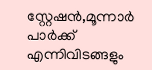സ്റ്റേഷൻ,മൂന്നാർ പാർക്ക് എന്നിവിടങ്ങളും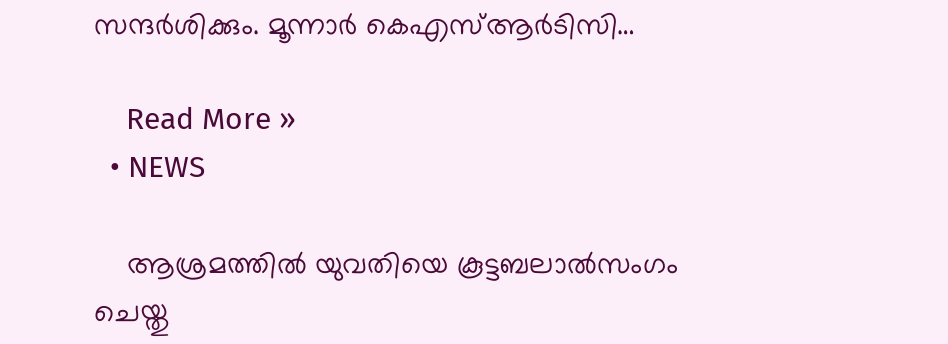സന്ദര്‍ശിക്കും. മൂന്നാര്‍ കെഎസ്ആര്‍ടിസി…

    Read More »
  • NEWS

    ആശ്രമത്തില്‍ യുവതിയെ കൂട്ടബലാൽസംഗം ചെയ്തു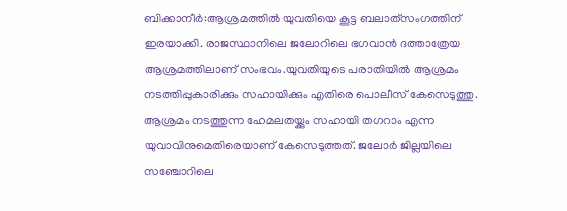ബിക്കാനീർ:ആശ്രമത്തില്‍ യുവതിയെ കൂട്ട ബലാത്‌സംഗത്തിന് ഇരയാക്കി. രാജസ്ഥാനിലെ ജലോറിലെ ഭഗവാന്‍ ദത്താത്രേയ ആശ്രമത്തിലാണ് സംഭവം.യുവതിയുടെ പരാതിയിൽ ആശ്രമം നടത്തിപ്പുകാരിക്കും സഹായിക്കും എതിരെ പൊലീസ് കേസെടുത്തു. ആശ്രമം നടത്തുന്ന ഹേമലതയ്ക്കും സഹായി തഗറാം എന്ന യുവാവിനുമെതിരെയാണ് കേസെടുത്തത്. ജലോര്‍ ജില്ലയിലെ സഞ്ചോറിലെ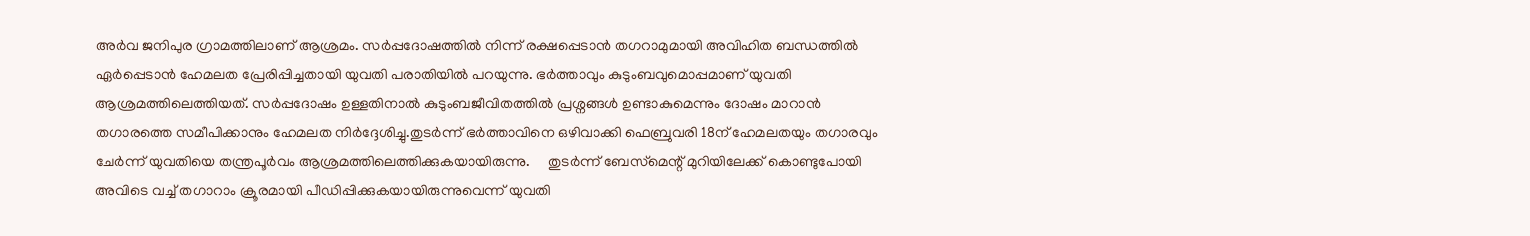അര്‍വ ജനിപുര ഗ്രാമത്തിലാണ് ആശ്രമം. സര്‍പ്പദോഷത്തില്‍ നിന്ന് രക്ഷപ്പെടാന്‍ തഗറാമുമായി അവിഹിത ബന്ധത്തില്‍ ഏര്‍പ്പെടാന്‍ ഹേമലത പ്രേരിപ്പിച്ചതായി യുവതി പരാതിയില്‍ പറയുന്നു. ഭര്‍ത്താവും കുടുംബവുമൊപ്പമാണ് യുവതി ആശ്രമത്തിലെത്തിയത്. സര്‍പ്പദോഷം ഉള്ളതിനാല്‍ കുടുംബജീവിതത്തില്‍ പ്രശ്നങ്ങള്‍ ഉണ്ടാകുമെന്നും ദോഷം മാറാന്‍ തഗാരത്തെ സമീപിക്കാനും ഹേമലത നിര്‍ദ്ദേശിച്ചു.തുടർന്ന് ഭർത്താവിനെ ഒഴിവാക്കി ഫെബ്രുവരി 18ന് ഹേമലതയും തഗാരവും ചേര്‍ന്ന് യുവതിയെ തന്ത്രപൂ‌ര്‍വം ആശ്രമത്തിലെത്തിക്കുകയായിരുന്നു.     തുടര്‍ന്ന് ബേസ്‌മെന്റ് മുറിയിലേക്ക് കൊണ്ടുപോയി അവിടെ വച്ച്‌ തഗാറാം ക്രൂരമായി പീഡിപ്പിക്കുകയായിരുന്നുവെന്ന് യുവതി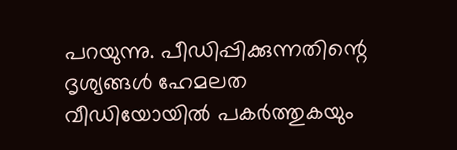പറയുന്നു. പീഡിപ്പിക്കുന്നതിന്റെ ദൃശ്യങ്ങള്‍ ഹേമലത വീഡിയോയില്‍ പകര്‍ത്തുകയും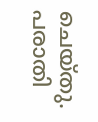ചെയ്തു. പരാതി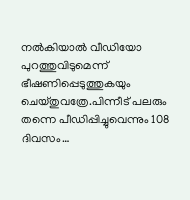നല്‍കിയാല്‍ വീഡിയോ പുറത്തുവിടുമെന്ന് ഭീഷണിപ്പെടുത്തുകയും ചെയ്തുവത്രേ.പിന്നീട് പലരും തന്നെ പീഡിപ്പിച്ചുവെന്നും 108 ദിവസം…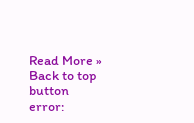Read More »
Back to top button
error: